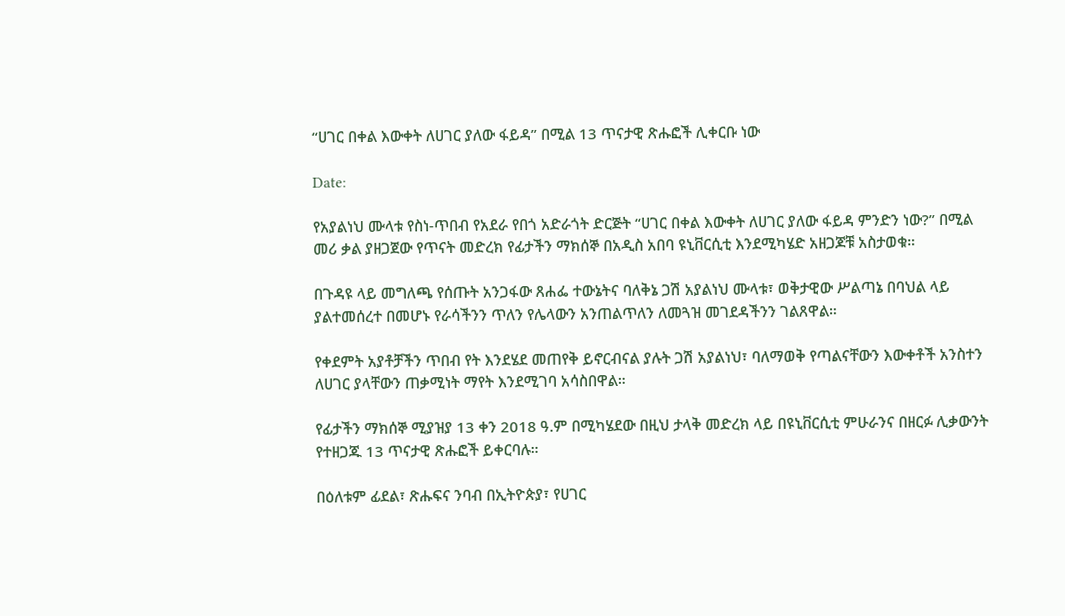“ሀገር በቀል እውቀት ለሀገር ያለው ፋይዳ” በሚል 13 ጥናታዊ ጽሑፎች ሊቀርቡ ነው

Date:

የአያልነህ ሙላቱ የስነ-ጥበብ የአደራ የበጎ አድራጎት ድርጅት “ሀገር በቀል እውቀት ለሀገር ያለው ፋይዳ ምንድን ነው?” በሚል መሪ ቃል ያዘጋጀው የጥናት መድረክ የፊታችን ማክሰኞ በአዲስ አበባ ዩኒቨርሲቲ እንደሚካሄድ አዘጋጆቹ አስታወቁ።

በጉዳዩ ላይ መግለጫ የሰጡት አንጋፋው ጸሐፌ ተውኔትና ባለቅኔ ጋሽ አያልነህ ሙላቱ፣ ወቅታዊው ሥልጣኔ በባህል ላይ ያልተመሰረተ በመሆኑ የራሳችንን ጥለን የሌላውን አንጠልጥለን ለመጓዝ መገደዳችንን ገልጸዋል።

የቀደምት አያቶቻችን ጥበብ የት እንደሄደ መጠየቅ ይኖርብናል ያሉት ጋሽ አያልነህ፣ ባለማወቅ የጣልናቸውን እውቀቶች አንስተን ለሀገር ያላቸውን ጠቃሚነት ማየት እንደሚገባ አሳስበዋል።

የፊታችን ማክሰኞ ሚያዝያ 13 ቀን 2018 ዓ.ም በሚካሄደው በዚህ ታላቅ መድረክ ላይ በዩኒቨርሲቲ ምሁራንና በዘርፉ ሊቃውንት የተዘጋጁ 13 ጥናታዊ ጽሑፎች ይቀርባሉ።

በዕለቱም ፊደል፣ ጽሑፍና ንባብ በኢትዮጵያ፣ የሀገር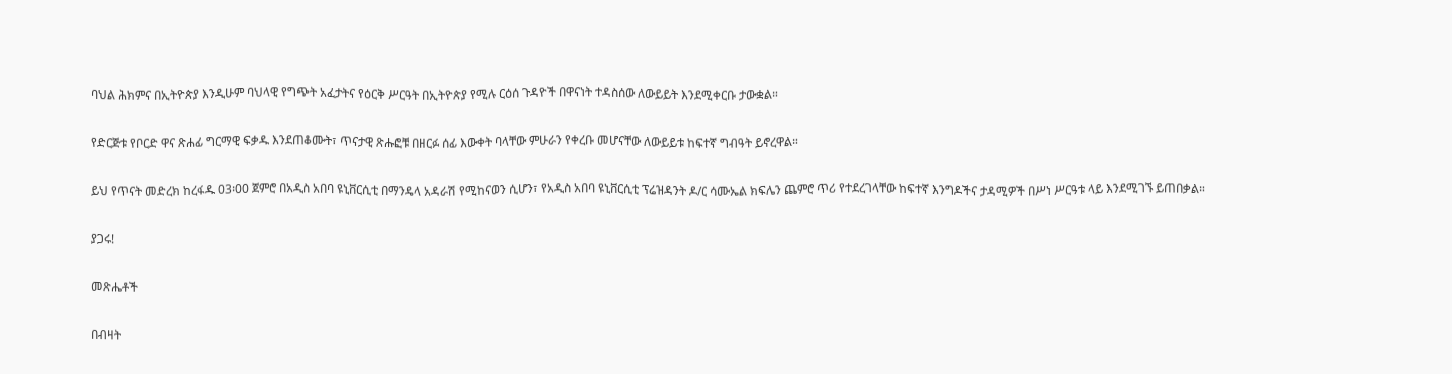ባህል ሕክምና በኢትዮጵያ እንዲሁም ባህላዊ የግጭት አፈታትና የዕርቅ ሥርዓት በኢትዮጵያ የሚሉ ርዕሰ ጉዳዮች በዋናነት ተዳስሰው ለውይይት እንደሚቀርቡ ታውቋል።

የድርጅቱ የቦርድ ዋና ጽሐፊ ግርማዊ ፍቃዱ እንደጠቆሙት፣ ጥናታዊ ጽሑፎቹ በዘርፉ ሰፊ እውቀት ባላቸው ምሁራን የቀረቡ መሆናቸው ለውይይቱ ከፍተኛ ግብዓት ይኖረዋል።

ይህ የጥናት መድረክ ከረፋዱ 03፡00 ጀምሮ በአዲስ አበባ ዩኒቨርሲቲ በማንዴላ አዳራሽ የሚከናወን ሲሆን፣ የአዲስ አበባ ዩኒቨርሲቲ ፕሬዝዳንት ዶ/ር ሳሙኤል ክፍሌን ጨምሮ ጥሪ የተደረገላቸው ከፍተኛ እንግዶችና ታዳሚዎች በሥነ ሥርዓቱ ላይ እንደሚገኙ ይጠበቃል።

ያጋሩ!

መጽሔቶች

በብዛት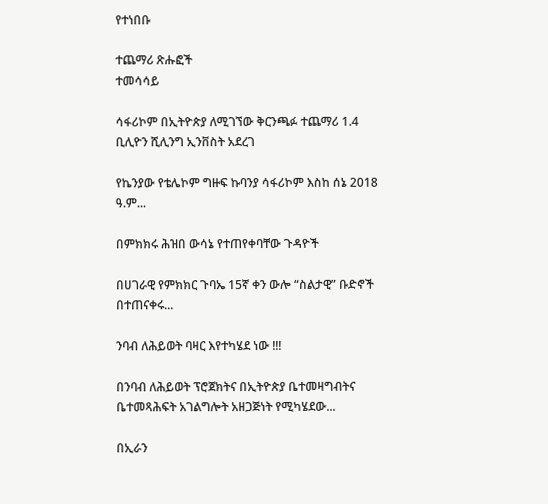የተነበቡ

ተጨማሪ ጽሑፎች
ተመሳሳይ

ሳፋሪኮም በኢትዮጵያ ለሚገኘው ቅርንጫፉ ተጨማሪ 1.4 ቢሊዮን ሺሊንግ ኢንቨስት አደረገ

የኬንያው የቴሌኮም ግዙፍ ኩባንያ ሳፋሪኮም እስከ ሰኔ 2018 ዓ.ም...

በምክክሩ ሕዝበ ውሳኔ የተጠየቀባቸው ጉዳዮች

በሀገራዊ የምክክር ጉባኤ 15ኛ ቀን ውሎ “ስልታዊ” ቡድኖች በተጠናቀሩ...

ንባብ ለሕይወት ባዛር እየተካሄደ ነው !!!

በንባብ ለሕይወት ፕሮጀክትና በኢትዮጵያ ቤተመዛግብትና ቤተመጻሕፍት አገልግሎት አዘጋጅነት የሚካሄደው...

በኢራን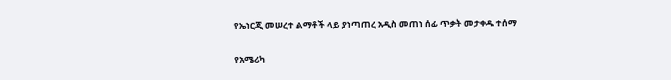የኤነርጂ መሠረተ ልማቶች ላይ ያነጣጠረ አዲስ መጠነ ሰፊ ጥቃት መታቀዱ ተሰማ

የአሜሪካ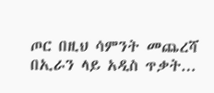ጦር በዚህ ሳምንት መጨረሻ በኢራን ላይ አዲስ ጥቃት...